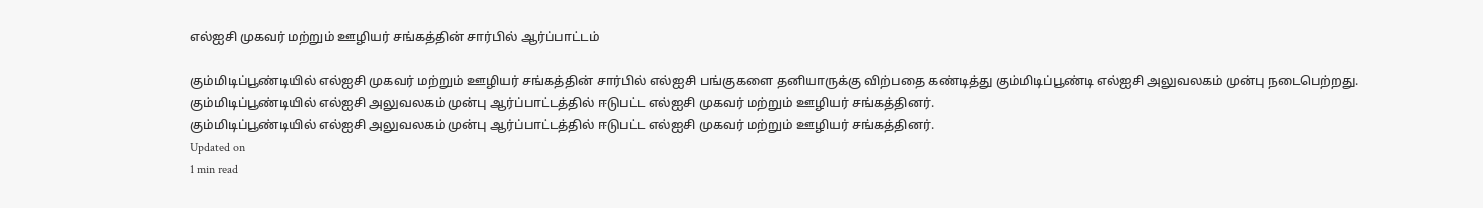எல்ஐசி முகவர் மற்றும் ஊழியர் சங்கத்தின் சார்பில் ஆர்ப்பாட்டம்

கும்மிடிப்பூண்டியில் எல்ஐசி முகவர் மற்றும் ஊழியர் சங்கத்தின் சார்பில் எல்ஐசி பங்குகளை தனியாருக்கு விற்பதை கண்டித்து கும்மிடிப்பூண்டி எல்ஐசி அலுவலகம் முன்பு நடைபெற்றது.
கும்மிடிப்பூண்டியில் எல்ஐசி அலுவலகம் முன்பு ஆர்ப்பாட்டத்தில் ஈடுபட்ட எல்ஐசி முகவர் மற்றும் ஊழியர் சங்கத்தினர்.
கும்மிடிப்பூண்டியில் எல்ஐசி அலுவலகம் முன்பு ஆர்ப்பாட்டத்தில் ஈடுபட்ட எல்ஐசி முகவர் மற்றும் ஊழியர் சங்கத்தினர்.
Updated on
1 min read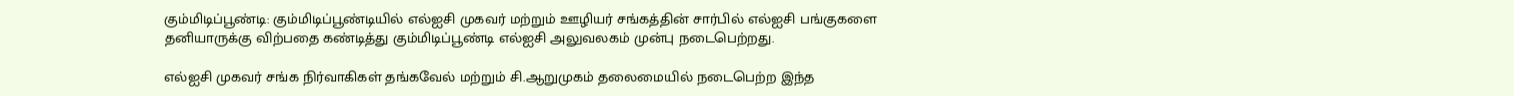கும்மிடிப்பூண்டி: கும்மிடிப்பூண்டியில் எல்ஐசி முகவர் மற்றும் ஊழியர் சங்கத்தின் சார்பில் எல்ஐசி பங்குகளை தனியாருக்கு விற்பதை கண்டித்து கும்மிடிப்பூண்டி எல்ஐசி அலுவலகம் முன்பு நடைபெற்றது.

எல்ஐசி முகவர் சங்க நிர்வாகிகள் தங்கவேல் மற்றும் சி.ஆறுமுகம் தலைமையில் நடைபெற்ற இந்த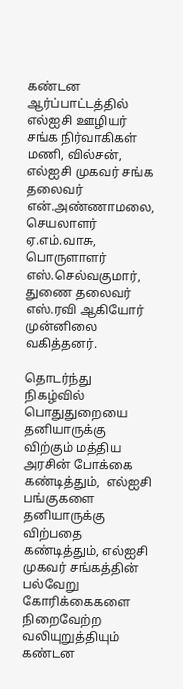கண்டன ஆர்ப்பாட்டத்தில் எல்ஐசி ஊழியர் சங்க நிர்வாகிகள் மணி, வில்சன், எல்ஐசி முகவர் சங்க தலைவர் என்.அண்ணாமலை, செயலாளர் ஏ.எம்.வாசு, பொருளாளர் எஸ்.செல்வகுமார், துணை தலைவர் எஸ்.ரவி ஆகியோர் முன்னிலை வகித்தனர்.

தொடர்ந்து நிகழ்வில்  பொதுதுறையை தனியாருக்கு விற்கும் மத்திய அரசின் போக்கை கண்டித்தும்,  எல்ஐசி பங்குகளை தனியாருக்கு விற்பதை கண்டித்தும், எல்ஐசி முகவர் சங்கத்தின் பல்வேறு கோரிக்கைகளை நிறைவேற்ற வலியுறுத்தியும் கண்டன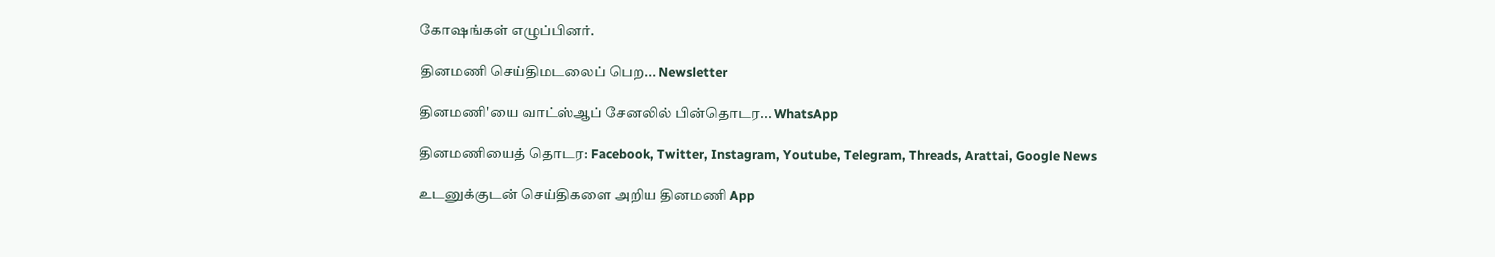கோஷங்கள் எழுப்பினர்.

தினமணி செய்திமடலைப் பெற... Newsletter

தினமணி'யை வாட்ஸ்ஆப் சேனலில் பின்தொடர... WhatsApp

தினமணியைத் தொடர: Facebook, Twitter, Instagram, Youtube, Telegram, Threads, Arattai, Google News

உடனுக்குடன் செய்திகளை அறிய தினமணி App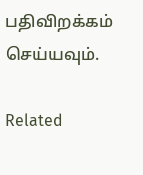பதிவிறக்கம் செய்யவும்.

Related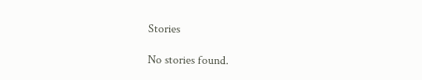Stories

No stories found.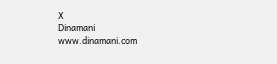X
Dinamani
www.dinamani.com